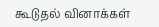கூடுதல் வினாக்கள்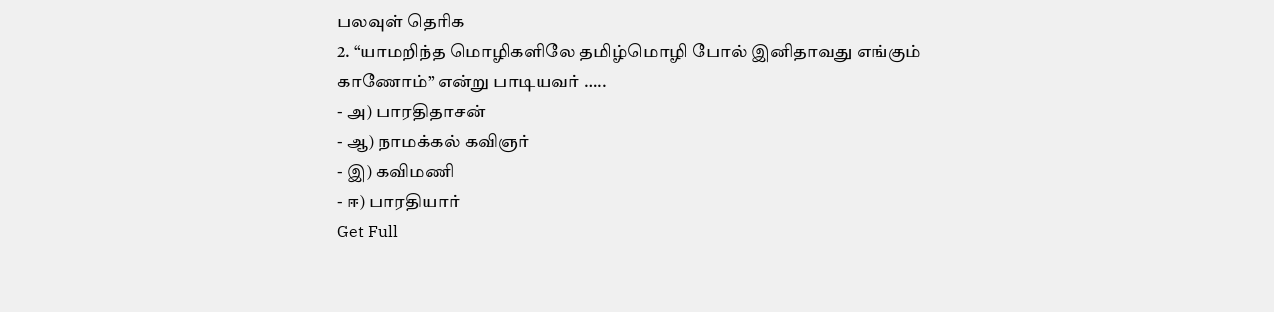பலவுள் தெரிக
2. “யாமறிந்த மொழிகளிலே தமிழ்மொழி போல் இனிதாவது எங்கும் காணோம்” என்று பாடியவர் …..
- அ) பாரதிதாசன்
- ஆ) நாமக்கல் கவிஞர்
- இ) கவிமணி
- ஈ) பாரதியார்
Get Full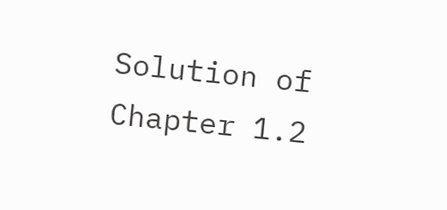Solution of Chapter 1.2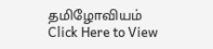தமிழோவியம்
Click Here to View